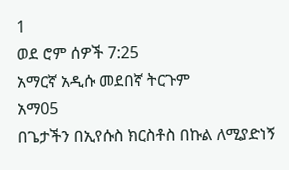1
ወደ ሮም ሰዎች 7:25
አማርኛ አዲሱ መደበኛ ትርጉም
አማ05
በጌታችን በኢየሱስ ክርስቶስ በኩል ለሚያድነኝ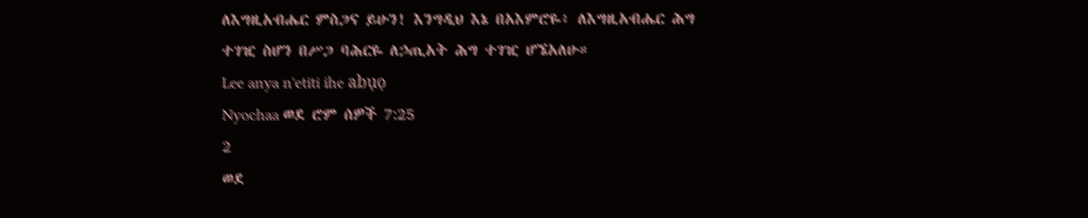ለእግዚአብሔር ምስጋና ይሁን! እንግዲህ እኔ በአእምሮዬ፥ ለእግዚአብሔር ሕግ ተገዢ ስሆን በሥጋ ባሕርዬ ለኃጢአት ሕግ ተገዢ ሆኜአለሁ።
Lee anya n'etiti ihe abụọ
Nyochaa ወደ ሮም ሰዎች 7:25
2
ወደ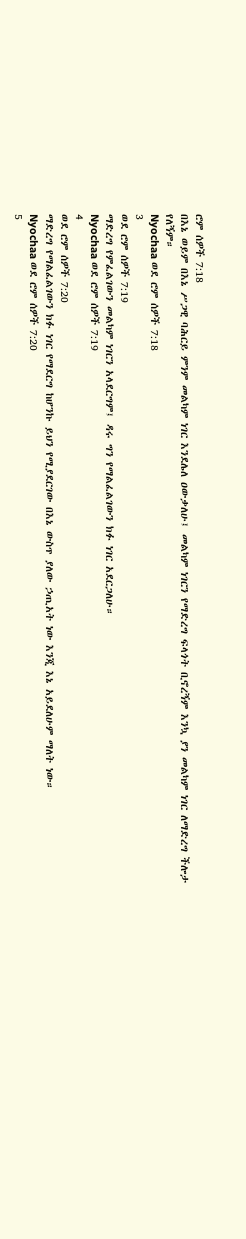ሮም ሰዎች 7:18
በእኔ ወይም በእኔ ሥጋዊ ባሕርይ ምንም መልካም ነገር እንደሌለ ዐውቃለሁ፤ መልካም ነገርን የማድረግ ፍላጎት ቢኖረኝም እንኳ ያን መልካም ነገር ለማድረግ ችሎታ የለኝም።
Nyochaa ወደ ሮም ሰዎች 7:18
3
ወደ ሮም ሰዎች 7:19
ማድረግ የምፈልገውን መልካም ነገርን አላደርግም፤ ዳሩ ግን የማልፈልገውን ክፉ ነገር አደርጋለሁ።
Nyochaa ወደ ሮም ሰዎች 7:19
4
ወደ ሮም ሰዎች 7:20
ማድረግ የማልፈልገውን ክፉ ነገር የማደርግ ከሆንኩ ይህን የሚያደርገው በእኔ ውስጥ ያለው ኃጢአት ነው እንጂ እኔ አይደለሁም ማለት ነው።
Nyochaa ወደ ሮም ሰዎች 7:20
5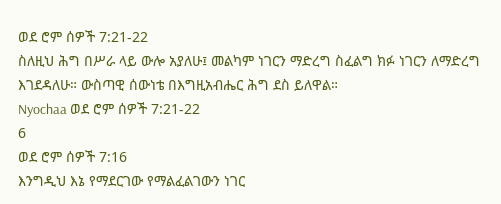ወደ ሮም ሰዎች 7:21-22
ስለዚህ ሕግ በሥራ ላይ ውሎ አያለሁ፤ መልካም ነገርን ማድረግ ስፈልግ ክፉ ነገርን ለማድረግ እገደዳለሁ። ውስጣዊ ሰውነቴ በእግዚአብሔር ሕግ ደስ ይለዋል።
Nyochaa ወደ ሮም ሰዎች 7:21-22
6
ወደ ሮም ሰዎች 7:16
እንግዲህ እኔ የማደርገው የማልፈልገውን ነገር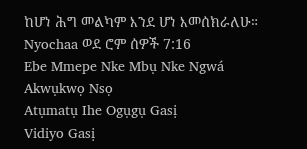ከሆነ ሕግ መልካም እንደ ሆነ እመሰክራለሁ።
Nyochaa ወደ ሮም ሰዎች 7:16
Ebe Mmepe Nke Mbụ Nke Ngwá
Akwụkwọ Nsọ
Atụmatụ Ihe Ogụgụ Gasị
Vidiyo Gasị